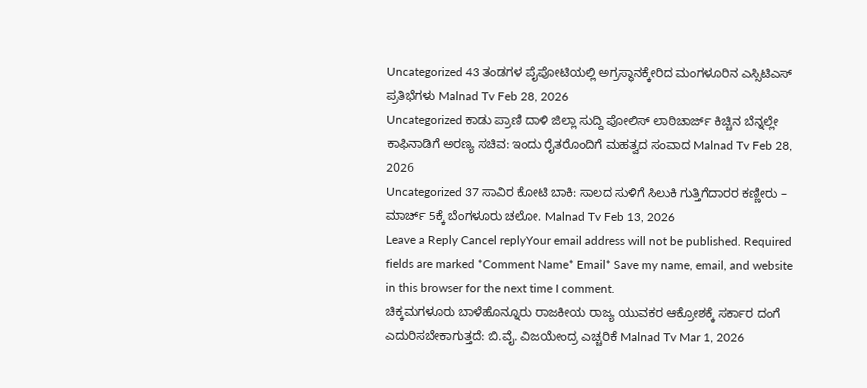Uncategorized 43 ತಂಡಗಳ ಪೈಪೋಟಿಯಲ್ಲಿ ಅಗ್ರಸ್ಥಾನಕ್ಕೇರಿದ ಮಂಗಳೂರಿನ ಎಸ್ಸಿಟಿಎಸ್ ಪ್ರತಿಭೆಗಳು Malnad Tv Feb 28, 2026
Uncategorized ಕಾಡು ಪ್ರಾಣಿ ದಾಳಿ ಜಿಲ್ಲಾ ಸುದ್ದಿ ಪೋಲಿಸ್ ಲಾಠಿಚಾರ್ಜ್ ಕಿಚ್ಚಿನ ಬೆನ್ನಲ್ಲೇ ಕಾಫಿನಾಡಿಗೆ ಅರಣ್ಯ ಸಚಿವ: ಇಂದು ರೈತರೊಂದಿಗೆ ಮಹತ್ವದ ಸಂವಾದ Malnad Tv Feb 28, 2026
Uncategorized 37 ಸಾವಿರ ಕೋಟಿ ಬಾಕಿ: ಸಾಲದ ಸುಳಿಗೆ ಸಿಲುಕಿ ಗುತ್ತಿಗೆದಾರರ ಕಣ್ಣೀರು – ಮಾರ್ಚ್ 5ಕ್ಕೆ ಬೆಂಗಳೂರು ಚಲೋ. Malnad Tv Feb 13, 2026
Leave a Reply Cancel replyYour email address will not be published. Required fields are marked *Comment Name* Email* Save my name, email, and website in this browser for the next time I comment.
ಚಿಕ್ಕಮಗಳೂರು ಬಾಳೆಹೊನ್ನೂರು ರಾಜಕೀಯ ರಾಜ್ಯ ಯುವಕರ ಆಕ್ರೋಶಕ್ಕೆ ಸರ್ಕಾರ ದಂಗೆ ಎದುರಿಸಬೇಕಾಗುತ್ತದೆ: ಬಿ.ವೈ. ವಿಜಯೇಂದ್ರ ಎಚ್ಚರಿಕೆ Malnad Tv Mar 1, 2026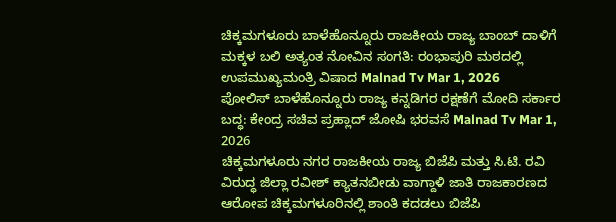ಚಿಕ್ಕಮಗಳೂರು ಬಾಳೆಹೊನ್ನೂರು ರಾಜಕೀಯ ರಾಜ್ಯ ಬಾಂಬ್ ದಾಳಿಗೆ ಮಕ್ಕಳ ಬಲಿ ಅತ್ಯಂತ ನೋವಿನ ಸಂಗತಿ: ರಂಭಾಪುರಿ ಮಠದಲ್ಲಿ ಉಪಮುಖ್ಯಮಂತ್ರಿ ವಿಷಾದ Malnad Tv Mar 1, 2026
ಪೋಲಿಸ್ ಬಾಳೆಹೊನ್ನೂರು ರಾಜ್ಯ ಕನ್ನಡಿಗರ ರಕ್ಷಣೆಗೆ ಮೋದಿ ಸರ್ಕಾರ ಬದ್ಧ: ಕೇಂದ್ರ ಸಚಿವ ಪ್ರಹ್ಲಾದ್ ಜೋಷಿ ಭರವಸೆ Malnad Tv Mar 1, 2026
ಚಿಕ್ಕಮಗಳೂರು ನಗರ ರಾಜಕೀಯ ರಾಜ್ಯ ಬಿಜೆಪಿ ಮತ್ತು ಸಿ.ಟಿ. ರವಿ ವಿರುದ್ಧ ಜಿಲ್ಲಾ ರವೀಶ್ ಕ್ಯಾತನಬೀಡು ವಾಗ್ದಾಳಿ ಜಾತಿ ರಾಜಕಾರಣದ ಆರೋಪ ಚಿಕ್ಕಮಗಳೂರಿನಲ್ಲಿ ಶಾಂತಿ ಕದಡಲು ಬಿಜೆಪಿ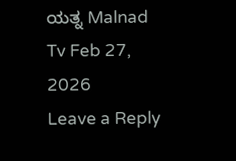ಯತ್ನ Malnad Tv Feb 27, 2026
Leave a Reply